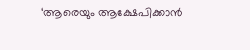‘ആരെയും ആക്ഷേപിക്കാൻ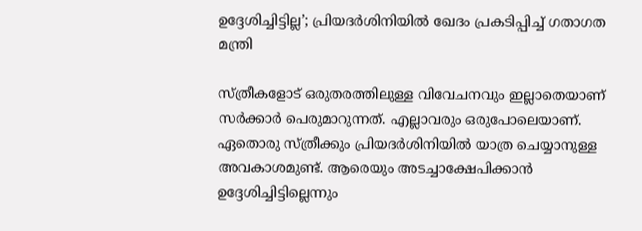ഉദ്ദേശിച്ചിട്ടില്ല’; പ്രിയദർശിനിയിൽ ഖേദം പ്രകടിപ്പിച്ച് ഗതാഗത മന്ത്രി

സ്‌ത്രീകളോട്‌ ഒരുതരത്തിലുള്ള വിവേചനവും ഇല്ലാതെയാണ് സർക്കാർ പെരുമാറുന്നത്. എല്ലാവരും ഒരുപോലെയാണ്. ഏതൊരു സ്‌ത്രീക്കും പ്രിയദർശിനിയിൽ യാത്ര ചെയ്യാനുള്ള അവകാശമുണ്ട്. ആരെയും അടച്ചാക്ഷേപിക്കാൻ ഉദ്ദേശിച്ചിട്ടില്ലെന്നും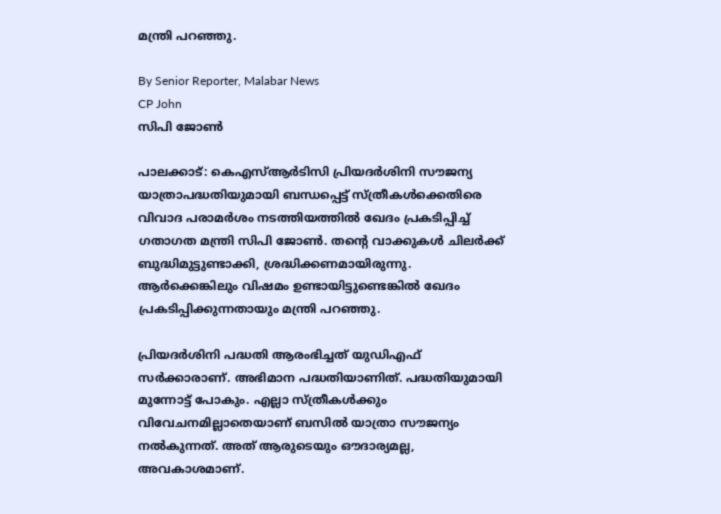മന്ത്രി പറഞ്ഞു.

By Senior Reporter, Malabar News
CP John
സിപി ജോൺ

പാലക്കാട്: കെഎസ്ആർടിസി പ്രിയദർശിനി സൗജന്യ യാത്രാപദ്ധതിയുമായി ബന്ധപ്പെട്ട് സ്‌ത്രീകൾക്കെതിരെ വിവാദ പരാമർശം നടത്തിയത്തിൽ ഖേദം പ്രകടിപ്പിച്ച് ഗതാഗത മന്ത്രി സിപി ജോൺ. തന്റെ വാക്കുകൾ ചിലർക്ക് ബുദ്ധിമുട്ടുണ്ടാക്കി, ശ്രദ്ധിക്കണമായിരുന്നു. ആർക്കെങ്കിലും വിഷമം ഉണ്ടായിട്ടുണ്ടെങ്കിൽ ഖേദം പ്രകടിപ്പിക്കുന്നതായും മന്ത്രി പറഞ്ഞു.

പ്രിയദർശിനി പദ്ധതി ആരംഭിച്ചത് യുഡിഎഫ് സർക്കാരാണ്. അഭിമാന പദ്ധതിയാണിത്. പദ്ധതിയുമായി മുന്നോട്ട് പോകും. എല്ലാ സ്‌ത്രീകൾക്കും വിവേചനമില്ലാതെയാണ് ബസിൽ യാത്രാ സൗജന്യം നൽകുന്നത്. അത് ആരുടെയും ഔദാര്യമല്ല, അവകാശമാണ്.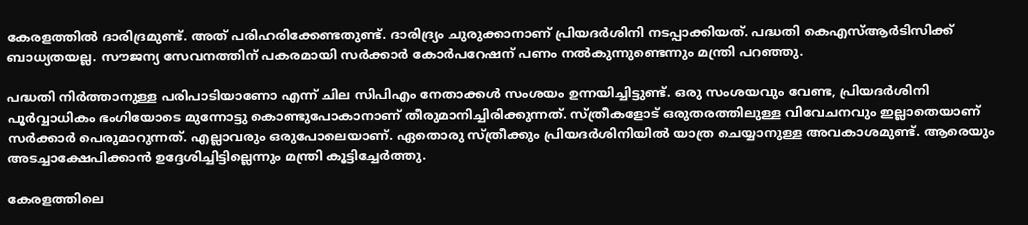കേരളത്തിൽ ദാരിദ്രമുണ്ട്. അത് പരിഹരിക്കേണ്ടതുണ്ട്. ദാരിദ്ര്യം ചുരുക്കാനാണ് പ്രിയദർശിനി നടപ്പാക്കിയത്. പദ്ധതി കെഎസ്ആർടിസിക്ക് ബാധ്യതയല്ല. സൗജന്യ സേവനത്തിന് പകരമായി സർക്കാർ കോർപറേഷന് പണം നൽകുന്നുണ്ടെന്നും മന്ത്രി പറഞ്ഞു.

പദ്ധതി നിർത്താനുള്ള പരിപാടിയാണോ എന്ന് ചില സിപിഎം നേതാക്കൾ സംശയം ഉന്നയിച്ചിട്ടുണ്ട്. ഒരു സംശയവും വേണ്ട, പ്രിയദർശിനി പൂർവ്വാധികം ഭംഗിയോടെ മുന്നോട്ടു കൊണ്ടുപോകാനാണ് തീരുമാനിച്ചിരിക്കുന്നത്. സ്‌ത്രീകളോട്‌ ഒരുതരത്തിലുള്ള വിവേചനവും ഇല്ലാതെയാണ് സർക്കാർ പെരുമാറുന്നത്. എല്ലാവരും ഒരുപോലെയാണ്. ഏതൊരു സ്‌ത്രീക്കും പ്രിയദർശിനിയിൽ യാത്ര ചെയ്യാനുള്ള അവകാശമുണ്ട്. ആരെയും അടച്ചാക്ഷേപിക്കാൻ ഉദ്ദേശിച്ചിട്ടില്ലെന്നും മന്ത്രി കൂട്ടിച്ചേർത്തു.

കേരളത്തിലെ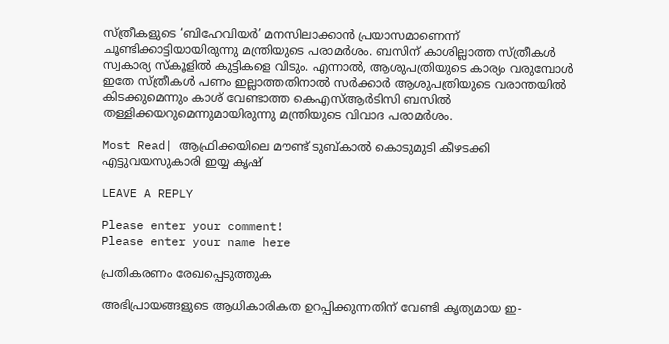സ്‌ത്രീകളുടെ ‘ബിഹേവിയർ’ മനസിലാക്കാൻ പ്രയാസമാണെന്ന് ചൂണ്ടിക്കാട്ടിയായിരുന്നു മന്ത്രിയുടെ പരാമർശം. ബസിന് കാശില്ലാത്ത സ്‌ത്രീകൾ സ്വകാര്യ സ്‌കൂളിൽ കുട്ടികളെ വിടും. എന്നാൽ, ആശുപത്രിയുടെ കാര്യം വരുമ്പോൾ ഇതേ സ്‌ത്രീകൾ പണം ഇല്ലാത്തതിനാൽ സർക്കാർ ആശുപത്രിയുടെ വരാന്തയിൽ കിടക്കുമെന്നും കാശ് വേണ്ടാത്ത കെഎസ്ആർടിസി ബസിൽ തള്ളിക്കയറുമെന്നുമായിരുന്നു മന്ത്രിയുടെ വിവാദ പരാമർശം.

Most Read| ആഫ്രിക്കയിലെ മൗണ്ട് ടുബ്‌കാൽ കൊടുമുടി കീഴടക്കി എട്ടുവയസുകാരി ഇയ്യ കൃഷ്

LEAVE A REPLY

Please enter your comment!
Please enter your name here

പ്രതികരണം രേഖപ്പെടുത്തുക

അഭിപ്രായങ്ങളുടെ ആധികാരികത ഉറപ്പിക്കുന്നതിന് വേണ്ടി കൃത്യമായ ഇ-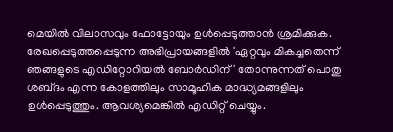മെയിൽ വിലാസവും ഫോട്ടോയും ഉൾപ്പെടുത്താൻ ശ്രമിക്കുക. രേഖപ്പെടുത്തപ്പെടുന്ന അഭിപ്രായങ്ങളിൽ 'ഏറ്റവും മികച്ചതെന്ന് ഞങ്ങളുടെ എഡിറ്റോറിയൽ ബോർഡിന്' തോന്നുന്നത് പൊതു ശബ്‌ദം എന്ന കോളത്തിലും സാമൂഹിക മാദ്ധ്യമങ്ങളിലും ഉൾപ്പെടുത്തും. ആവശ്യമെങ്കിൽ എഡിറ്റ് ചെയ്യും.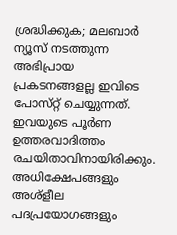ശ്രദ്ധിക്കുക; മലബാർ ന്യൂസ് നടത്തുന്ന അഭിപ്രായ പ്രകടനങ്ങളല്ല ഇവിടെ പോസ്‌റ്റ് ചെയ്യുന്നത്. ഇവയുടെ പൂർണ ഉത്തരവാദിത്തം രചയിതാവിനായിരിക്കും. അധിക്ഷേപങ്ങളും അശ്‌ളീല പദപ്രയോഗങ്ങളും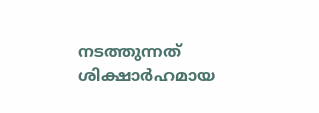നടത്തുന്നത് ശിക്ഷാർഹമായ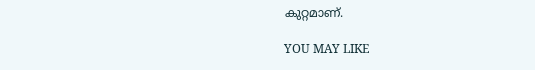കുറ്റമാണ്.

YOU MAY LIKE